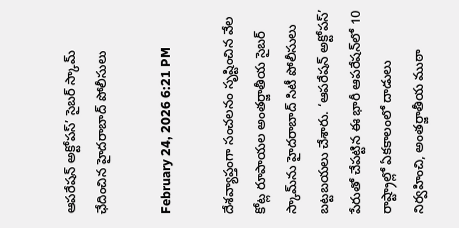ఆపరేషన్ అక్టోపస్’ సైబర్ స్కామ్ ఛేదించిన హైదరాబాద్ పోలీసులు

February 24, 2026 6:21 PM

దేశవ్యాప్తంగా సంచలనం సృష్టించిన వేల కోట్ల రూపాయల అంతర్జాతీయ సైబర్ స్కామ్‌ను హైదరాబాద్ సిటీ పోలీసులు బట్టబయలు చేశారు. ‘ఆపరేషన్ అక్టోపస్’ పేరుతో చేపట్టిన ఈ భారీ ఆపరేషన్‌లో 10 రాష్ట్రాల్లో ఏకకాలంలో దాడులు నిర్వహించి, అంతర్జాతీయ ముఠా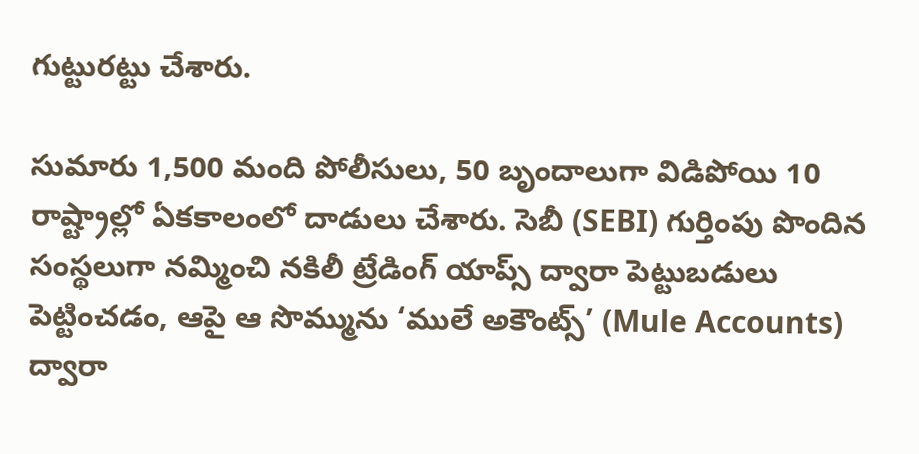గుట్టురట్టు చేశారు.

సుమారు 1,500 మంది పోలీసులు, 50 బృందాలుగా విడిపోయి 10 రాష్ట్రాల్లో ఏకకాలంలో దాడులు చేశారు. సెబీ (SEBI) గుర్తింపు పొందిన సంస్థలుగా నమ్మించి నకిలీ ట్రేడింగ్ యాప్స్ ద్వారా పెట్టుబడులు పెట్టించడం, ఆపై ఆ సొమ్మును ‘ములే అకౌంట్స్’ (Mule Accounts) ద్వారా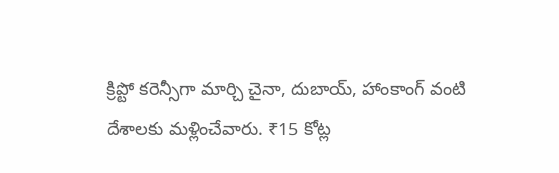క్రిప్టో కరెన్సీగా మార్చి చైనా, దుబాయ్, హాంకాంగ్ వంటి దేశాలకు మళ్లించేవారు. ₹15 కోట్ల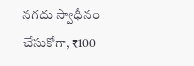నగదు స్వాధీనం చేసుకోగా, ₹100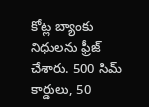కోట్ల బ్యాంకు నిధులను ఫ్రీజ్ చేశారు. 500 సిమ్ కార్డులు, 50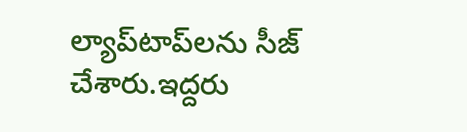ల్యాప్‌టాప్‌లను సీజ్ చేశారు.ఇద్దరు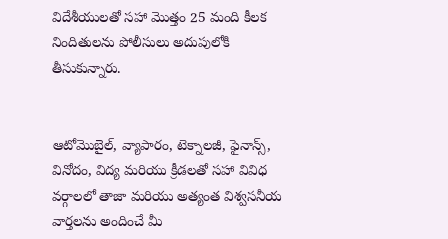విదేశీయులతో సహా మొత్తం 25 మంది కీలక నిందితులను పోలీసులు అదుపులోకి తీసుకున్నారు.


ఆటోమొబైల్, వ్యాపారం, టెక్నాలజీ, ఫైనాన్స్, వినోదం, విద్య మరియు క్రీడలతో సహా వివిధ వర్గాలలో తాజా మరియు అత్యంత విశ్వసనీయ వార్తలను అందించే మీ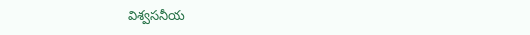విశ్వసనీయ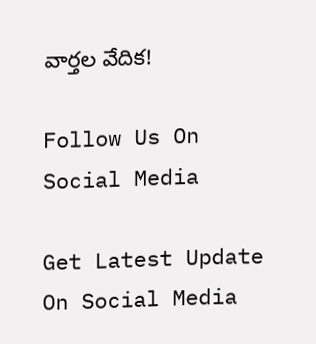వార్తల వేదిక!

Follow Us On Social Media

Get Latest Update On Social Media